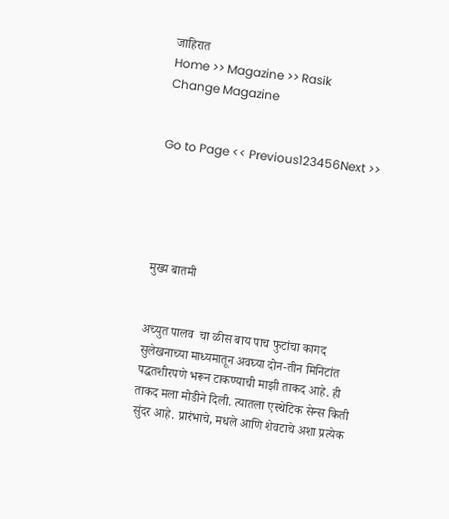जाहिरात
Home >> Magazine >> Rasik
Change Magazine


Go to Page << Previous123456Next >>





मुख्य बातमी


अच्युत पालव  चा ळीस बाय पाच फुटांचा कागद सुलेखनाच्या माध्यमातून अवघ्या दोन-तीन मिनिटांत पद्धतशीरपणे भरून टाकण्याची माझी ताकद आहे. ही ताकद मला मोडीने दिली. त्यातला एस्थेटिक सेन्स किती सुंदर आहे. प्रारंभाचे, मधले आणि शेवटाचे अशा प्रत्येक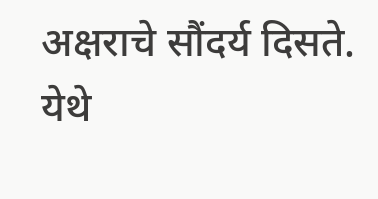अक्षराचे सौंदर्य दिसते. येथे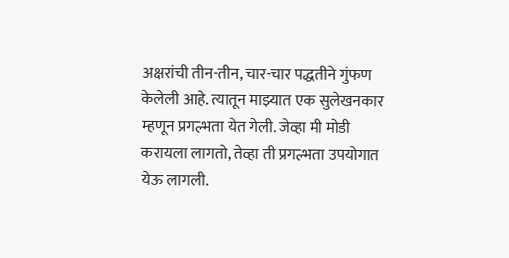अक्षरांची तीन-तीन, चार-चार पद्धतीने गुंफण केलेली आहे. त्यातून माझ्यात एक सुलेखनकार म्हणून प्रगल्भता येत गेली. जेव्हा मी मोडी करायला लागतो, तेव्हा ती प्रगल्भता उपयोगात येऊ लागली.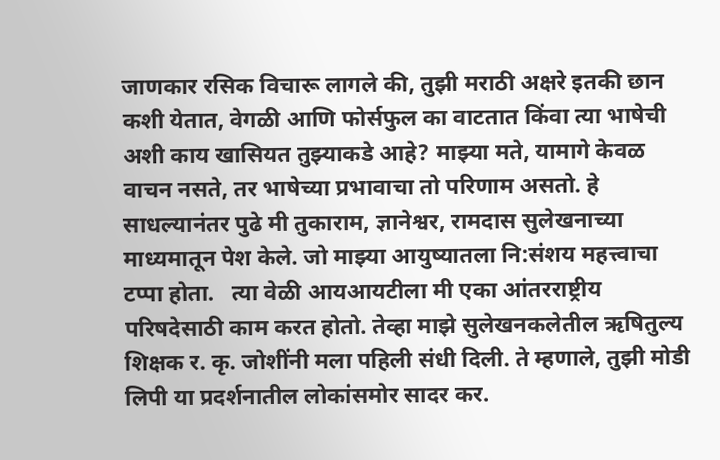जाणकार रसिक विचारू लागले की, तुझी मराठी अक्षरे इतकी छान कशी येतात, वेगळी आणि फोर्सफुल का वाटतात किंवा त्या भाषेची अशी काय खासियत तुझ्याकडे आहे? माझ्या मते, यामागे केवळ वाचन नसते, तर भाषेच्या प्रभावाचा तो परिणाम असतो. हे साधल्यानंतर पुढे मी तुकाराम, ज्ञानेश्वर, रामदास सुलेखनाच्या माध्यमातून पेश केले. जो माझ्या आयुष्यातला नि:संशय महत्त्वाचा टप्पा होता.   त्या वेळी आयआयटीला मी एका आंतरराष्ट्रीय परिषदेसाठी काम करत होतो. तेव्हा माझे सुलेखनकलेतील ऋषितुल्य शिक्षक र. कृ. जोशींनी मला पहिली संधी दिली. ते म्हणाले, तुझी मोडी लिपी या प्रदर्शनातील लोकांसमोर सादर कर.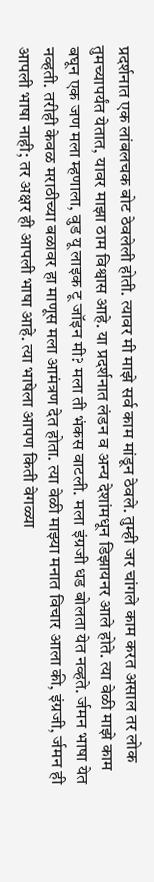प्रदर्शनात एक लांबलचक बोट ठेवलेली होती. त्यावर मी माझे सर्व काम मांडून ठेवले. तुम्ही जर चांगले काम करत असाल तर लोक तुमच्यापर्यंत येतात, यावर माझा ठाम विश्वास आहे. या प्रदर्शनात लंडन व अन्य देशांमधून डिझायनर आले होते. त्या वेळी माझे काम बघून एक जण मला म्हणाला, वुड यू लाइक टू जॉइन मी? मला ती भंकस वाटली. मला इंग्रजी धड बोलता येत नव्हते. र्जमन भाषा येत नव्हती. तरीही केवळ मराठीच्या बळावर हा माणूस मला आमंत्रण देत होता. त्या वेळी माझ्या मनात विचार आला की, इंग्रजी, र्जमन ही आपली भाषा नाही; तर अक्षर ही आपली भाषा आहे. त्या भाषेला आपण किती वेगळ्या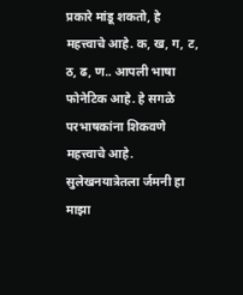प्रकारे मांडू शकतो, हे महत्त्वाचे आहे. क, ख, ग, ट, ठ, ढ, ण.. आपली भाषा फोनेटिक आहे. हे सगळे परभाषकांना शिकवणे महत्त्वाचे आहे.   सुलेखनयात्रेतला र्जमनी हा माझा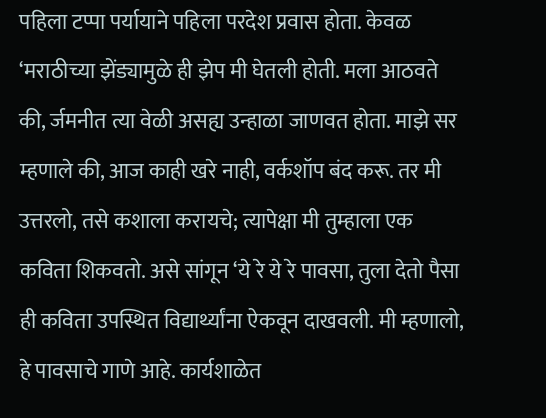पहिला टप्पा पर्यायाने पहिला परदेश प्रवास होता. केवळ ‘मराठीच्या झेंड्यामुळे ही झेप मी घेतली होती. मला आठवते की, र्जमनीत त्या वेळी असह्य उन्हाळा जाणवत होता. माझे सर म्हणाले की, आज काही खरे नाही, वर्कशॉप बंद करू. तर मी उत्तरलो, तसे कशाला करायचे; त्यापेक्षा मी तुम्हाला एक कविता शिकवतो. असे सांगून ‘ये रे ये रे पावसा, तुला देतो पैसा ही कविता उपस्थित विद्यार्थ्यांना ऐकवून दाखवली. मी म्हणालो, हे पावसाचे गाणे आहे. कार्यशाळेत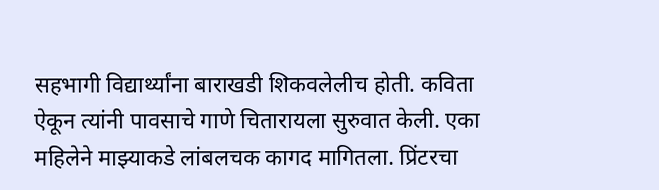सहभागी विद्यार्थ्यांना बाराखडी शिकवलेलीच होती. कविता ऐकून त्यांनी पावसाचे गाणे चितारायला सुरुवात केली. एका महिलेने माझ्याकडे लांबलचक कागद मागितला. प्रिंटरचा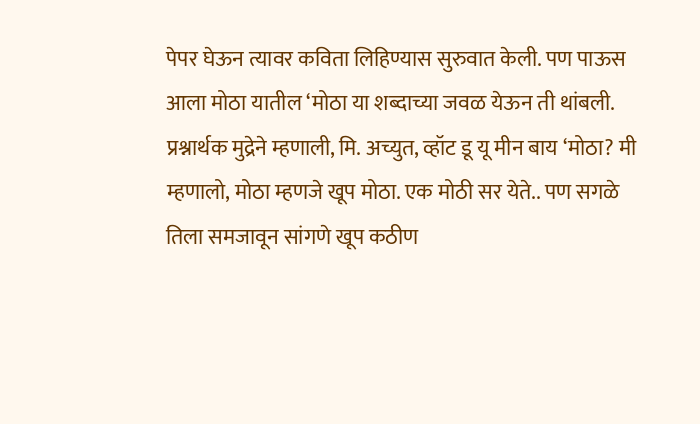पेपर घेऊन त्यावर कविता लिहिण्यास सुरुवात केली. पण पाऊस आला मोठा यातील ‘मोठा या शब्दाच्या जवळ येऊन ती थांबली. प्रश्नार्थक मुद्रेने म्हणाली, मि. अच्युत, व्हॉट डू यू मीन बाय ‘मोठा? मी म्हणालो, मोठा म्हणजे खूप मोठा. एक मोठी सर येते.. पण सगळे तिला समजावून सांगणे खूप कठीण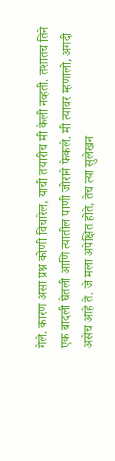गेले. कारण असा प्रश्न कोणी विचारेल, याची तयारीच मी केली नव्हती. तशातच तिने एक बादली घेतली आणि त्यातील पाणी जोराने फेकले. मी त्यावर म्हणालो, अगदी असेच आहे ते. जे मला अपेक्षित होते, तेच त्या सुलेखन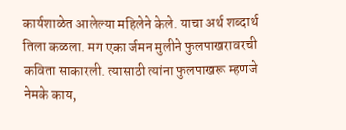कार्यशाळेत आलेल्या महिलेने केले. याचा अर्थ शब्दार्थ तिला कळला. मग एका र्जमन मुलीने फुलपाखरावरची कविता साकारली. त्यासाठी त्यांना फुलपाखरू म्हणजे नेमके काय,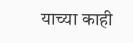याच्या काही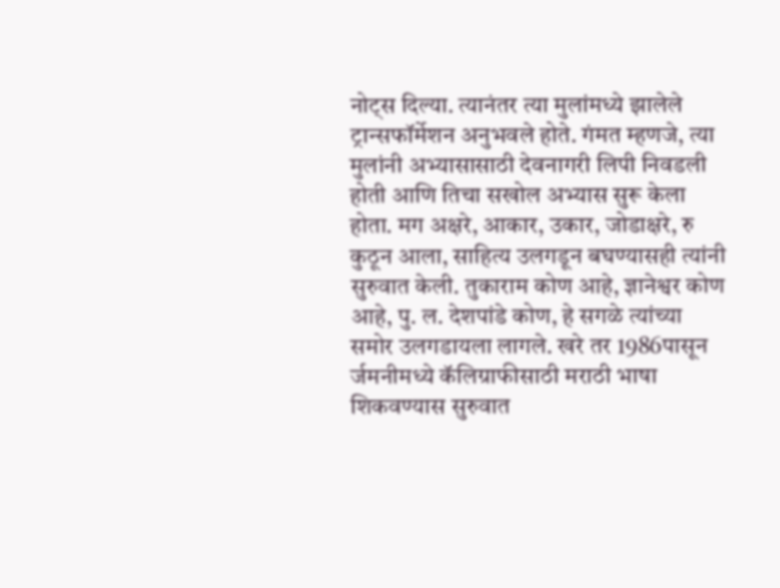नोट्स दिल्या. त्यानंतर त्या मुलांमध्ये झालेले ट्रान्सफॉर्मेशन अनुभवले होते. गंमत म्हणजे, त्या मुलांनी अभ्यासासाठी देवनागरी लिपी निवडली होती आणि तिचा सखोल अभ्यास सुरू केला होता. मग अक्षरे, आकार, उकार, जोडाक्षरे, रु कुठून आला, साहित्य उलगडून बघण्यासही त्यांनी सुरुवात केली. तुकाराम कोण आहे, ज्ञानेश्वर कोण आहे, पु. ल. देशपांडे कोण, हे सगळे त्यांच्या समोर उलगडायला लागले. खरे तर 1986पासून र्जमनीमध्ये कॅलिग्राफीसाठी मराठी भाषा शिकवण्यास सुरुवात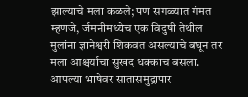झाल्याचे मला कळले; पण सगळ्यात गंमत म्हणजे, र्जमनीमध्येच एक विदुषी तेथील मुलांना ज्ञानेश्वरी शिकवत असल्याचे बघून तर मला आश्चर्याचा सुखद धक्काच बसला. आपल्या भाषेवर सातासमुद्रापार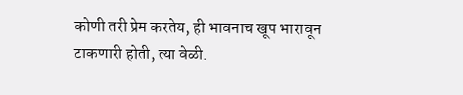कोणी तरी प्रेम करतेय, ही भावनाच खूप भारावून टाकणारी होती, त्या वेळी.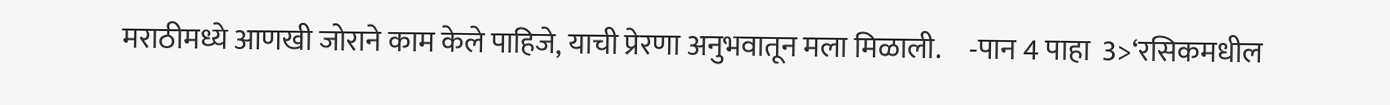मराठीमध्ये आणखी जोराने काम केले पाहिजे, याची प्रेरणा अनुभवातून मला मिळाली.     -पान 4 पाहा  3>‘रसिकमधील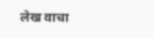लेख वाचा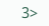3>